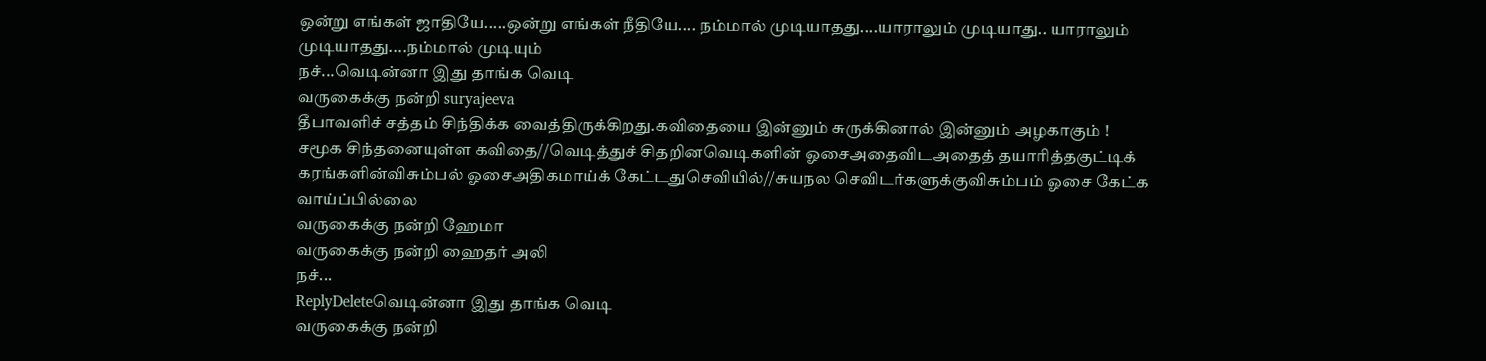ஒன்று எங்கள் ஜாதியே.....ஒன்று எங்கள் நீதியே.... நம்மால் முடியாதது....யாராலும் முடியாது.. யாராலும் முடியாதது....நம்மால் முடியும்
நச்...வெடின்னா இது தாங்க வெடி
வருகைக்கு நன்றி suryajeeva
தீபாவளிச் சத்தம் சிந்திக்க வைத்திருக்கிறது.கவிதையை இன்னும் சுருக்கினால் இன்னும் அழகாகும் !
சமூக சிந்தனையுள்ள கவிதை//வெடித்துச் சிதறினவெடிகளின் ஓசைஅதைவிடஅதைத் தயாரித்தகுட்டிக் கரங்களின்விசும்பல் ஓசைஅதிகமாய்க் கேட்டதுசெவியில்//சுயநல செவிடர்களுக்குவிசும்பம் ஓசை கேட்க வாய்ப்பில்லை
வருகைக்கு நன்றி ஹேமா
வருகைக்கு நன்றி ஹைதர் அலி
நச்...
ReplyDeleteவெடின்னா இது தாங்க வெடி
வருகைக்கு நன்றி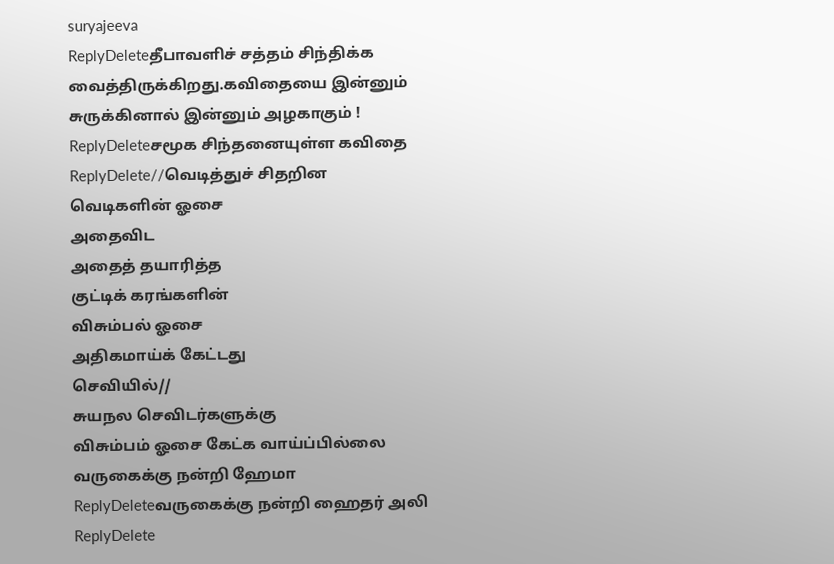suryajeeva
ReplyDeleteதீபாவளிச் சத்தம் சிந்திக்க வைத்திருக்கிறது.கவிதையை இன்னும் சுருக்கினால் இன்னும் அழகாகும் !
ReplyDeleteசமூக சிந்தனையுள்ள கவிதை
ReplyDelete//வெடித்துச் சிதறின
வெடிகளின் ஓசை
அதைவிட
அதைத் தயாரித்த
குட்டிக் கரங்களின்
விசும்பல் ஓசை
அதிகமாய்க் கேட்டது
செவியில்//
சுயநல செவிடர்களுக்கு
விசும்பம் ஓசை கேட்க வாய்ப்பில்லை
வருகைக்கு நன்றி ஹேமா
ReplyDeleteவருகைக்கு நன்றி ஹைதர் அலி
ReplyDelete